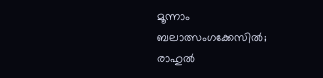മൂന്നാം ബലാത്സംഗക്കേസിൽ;  രാഹുൽ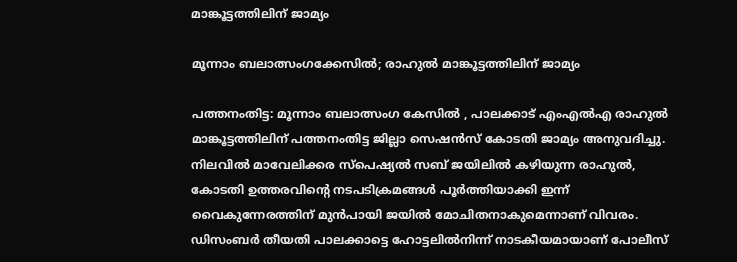മാങ്കൂട്ടത്തിലിന് ജാമ്യം

മൂന്നാം ബലാത്സംഗക്കേസിൽ; രാഹുൽ മാങ്കൂട്ടത്തിലിന് ജാമ്യം

പത്തനംതിട്ട: മൂന്നാം ബലാത്സംഗ കേസിൽ , പാലക്കാട് എംഎൽഎ രാഹുൽ മാങ്കൂട്ടത്തിലിന് പത്തനംതിട്ട ജില്ലാ സെഷൻസ് കോടതി ജാമ്യം അനുവദിച്ചു. നിലവിൽ മാവേലിക്കര സ്പെഷ്യൽ സബ് ജയിലിൽ കഴിയുന്ന രാഹുൽ, കോടതി ഉത്തരവിന്റെ നടപടിക്രമങ്ങൾ പൂർത്തിയാക്കി ഇന്ന് വൈകുന്നേരത്തിന് മുൻപായി ജയിൽ മോചിതനാകുമെന്നാണ് വിവരം. ഡിസംബർ തീയതി പാലക്കാട്ടെ ഹോട്ടലിൽനിന്ന് നാടകീയമായാണ് പോലീസ്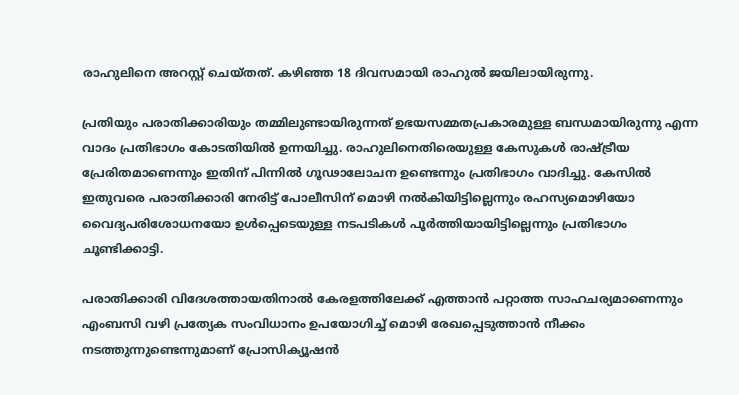രാഹുലിനെ അറസ്റ്റ് ചെയ്തത്. കഴിഞ്ഞ 18 ദിവസമായി രാഹുൽ ജയിലായിരുന്നു.

പ്രതിയും പരാതിക്കാരിയും തമ്മിലുണ്ടായിരുന്നത് ഉഭയസമ്മതപ്രകാരമുള്ള ബന്ധമായിരുന്നു എന്ന വാദം പ്രതിഭാഗം കോടതിയിൽ ഉന്നയിച്ചു. രാഹുലിനെതിരെയുള്ള കേസുകൾ രാഷ്ട്രീയ പ്രേരിതമാണെന്നും ഇതിന് പിന്നിൽ ഗൂഢാലോചന ഉണ്ടെന്നും പ്രതിഭാഗം വാദിച്ചു. കേസിൽ ഇതുവരെ പരാതിക്കാരി നേരിട്ട് പോലീസിന് മൊഴി നൽകിയിട്ടില്ലെന്നും രഹസ്യമൊഴിയോ വൈദ്യപരിശോധനയോ ഉൾപ്പെടെയുള്ള നടപടികൾ പൂർത്തിയായിട്ടില്ലെന്നും പ്രതിഭാഗം ചൂണ്ടിക്കാട്ടി.

പരാതിക്കാരി വിദേശത്തായതിനാൽ കേരളത്തിലേക്ക് എത്താൻ പറ്റാത്ത സാഹചര്യമാണെന്നും എംബസി വഴി പ്രത്യേക സംവിധാനം ഉപയോഗിച്ച് മൊഴി രേഖപ്പെടുത്താൻ നീക്കം നടത്തുന്നുണ്ടെന്നുമാണ് പ്രോസിക്യൂഷൻ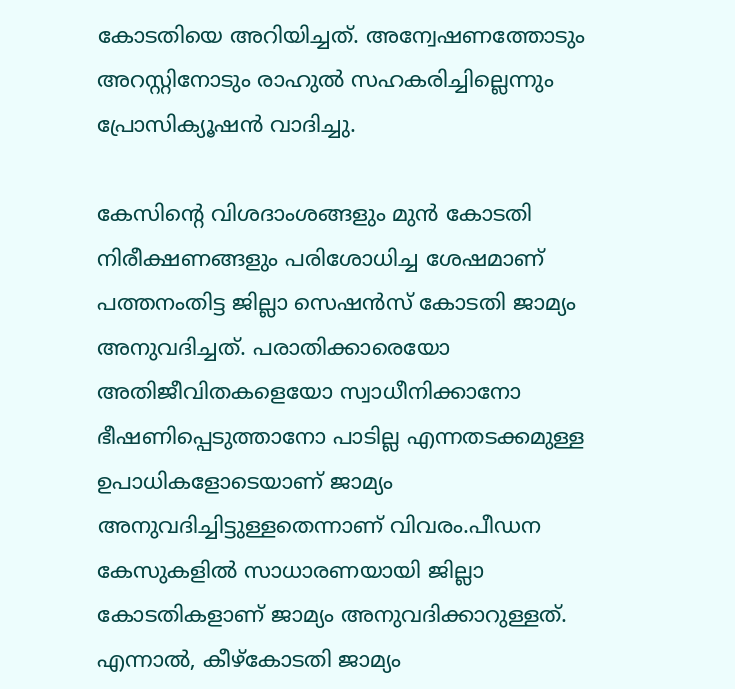കോടതിയെ അറിയിച്ചത്. അന്വേഷണത്തോടും അറസ്റ്റിനോടും രാഹുൽ സഹകരിച്ചില്ലെന്നും പ്രോസിക്യൂഷൻ വാദിച്ചു.

കേസിന്റെ വിശദാംശങ്ങളും മുൻ കോടതി നിരീക്ഷണങ്ങളും പരിശോധിച്ച ശേഷമാണ് പത്തനംതിട്ട ജില്ലാ സെഷൻസ് കോടതി ജാമ്യം അനുവദിച്ചത്. പരാതിക്കാരെയോ അതിജീവിതകളെയോ സ്വാധീനിക്കാനോ ഭീഷണിപ്പെടുത്താനോ പാടില്ല എന്നതടക്കമുള്ള ഉപാധികളോടെയാണ് ജാമ്യം അനുവദിച്ചിട്ടുള്ളതെന്നാണ് വിവരം.പീഡന കേസുകളിൽ സാധാരണയായി ജില്ലാ കോടതികളാണ് ജാമ്യം അനുവദിക്കാറുള്ളത്. എന്നാൽ, കീഴ്കോടതി ജാമ്യം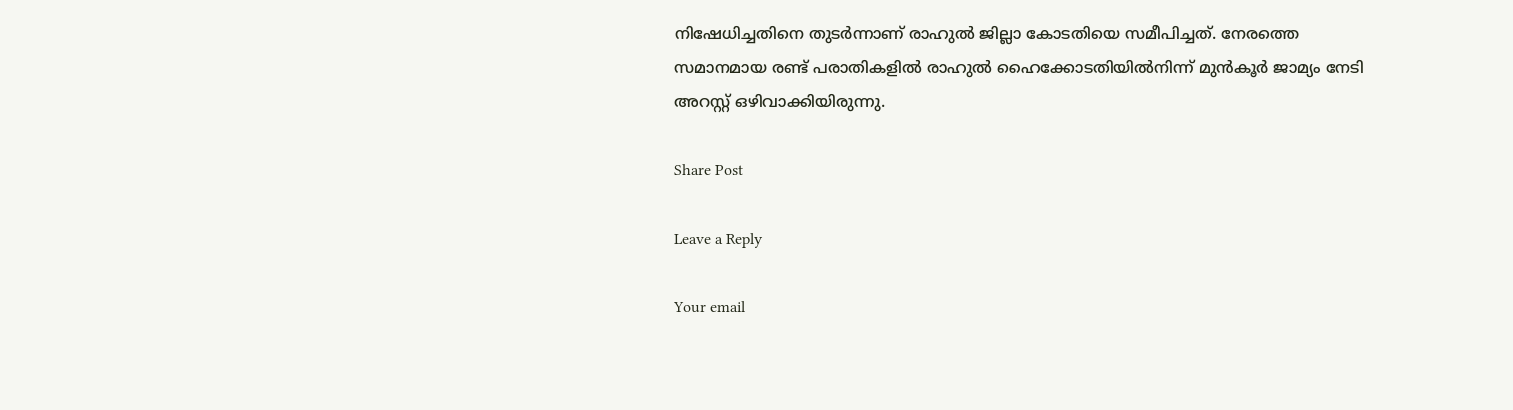നിഷേധിച്ചതിനെ തുടർന്നാണ് രാഹുൽ ജില്ലാ കോടതിയെ സമീപിച്ചത്. നേരത്തെ സമാനമായ രണ്ട് പരാതികളിൽ രാഹുൽ ഹൈക്കോടതിയിൽനിന്ന് മുൻകൂർ ജാമ്യം നേടി അറസ്റ്റ് ഒഴിവാക്കിയിരുന്നു.

Share Post

Leave a Reply

Your email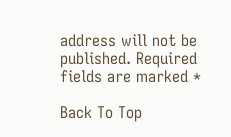address will not be published. Required fields are marked *

Back To Top